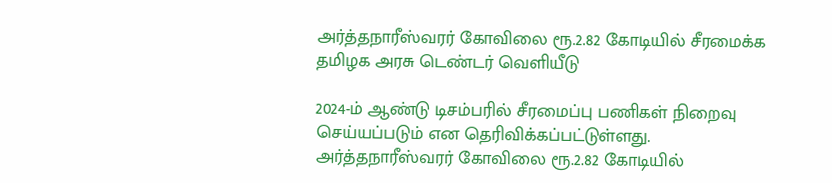அர்த்தநாரீஸ்வரர் கோவிலை ரூ.2.82 கோடியில் சீரமைக்க தமிழக அரசு டெண்டர் வெளியீடு

2024-ம் ஆண்டு டிசம்பரில் சீரமைப்பு பணிகள் நிறைவு செய்யப்படும் என தெரிவிக்கப்பட்டுள்ளது.
அர்த்தநாரீஸ்வரர் கோவிலை ரூ.2.82 கோடியில்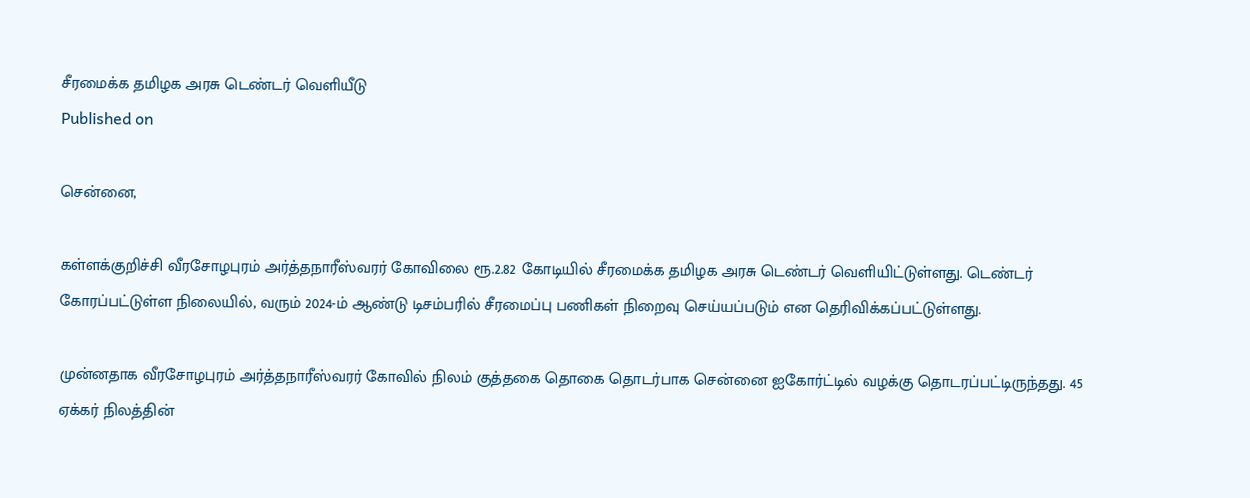சீரமைக்க தமிழக அரசு டெண்டர் வெளியீடு
Published on

சென்னை,

கள்ளக்குறிச்சி வீரசோழபுரம் அர்த்தநாரீஸ்வரர் கோவிலை ரூ.2.82 கோடியில் சீரமைக்க தமிழக அரசு டெண்டர் வெளியிட்டுள்ளது. டெண்டர் கோரப்பட்டுள்ள நிலையில், வரும் 2024-ம் ஆண்டு டிசம்பரில் சீரமைப்பு பணிகள் நிறைவு செய்யப்படும் என தெரிவிக்கப்பட்டுள்ளது.

முன்னதாக வீரசோழபுரம் அர்த்தநாரீஸ்வரர் கோவில் நிலம் குத்தகை தொகை தொடர்பாக சென்னை ஐகோர்ட்டில் வழக்கு தொடரப்பட்டிருந்தது. 45 ஏக்கர் நிலத்தின்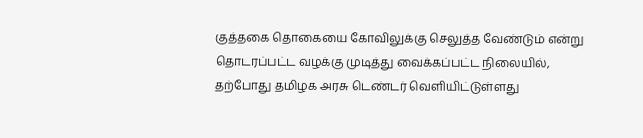குத்தகை தொகையை கோவிலுக்கு செலுத்த வேண்டும் என்று தொடரப்பட்ட வழக்கு முடித்து வைக்கப்பட்ட நிலையில், தற்போது தமிழக அரசு டெண்டர் வெளியிட்டுள்ளது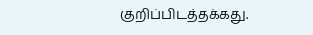குறிப்பிடத்தக்கது.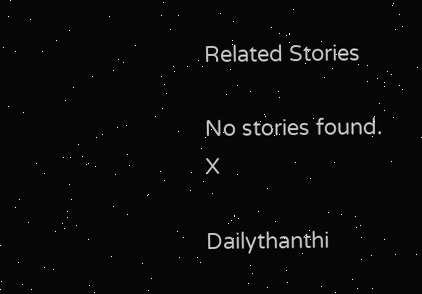Related Stories

No stories found.
X

Dailythanthi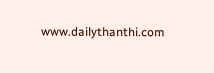www.dailythanthi.com